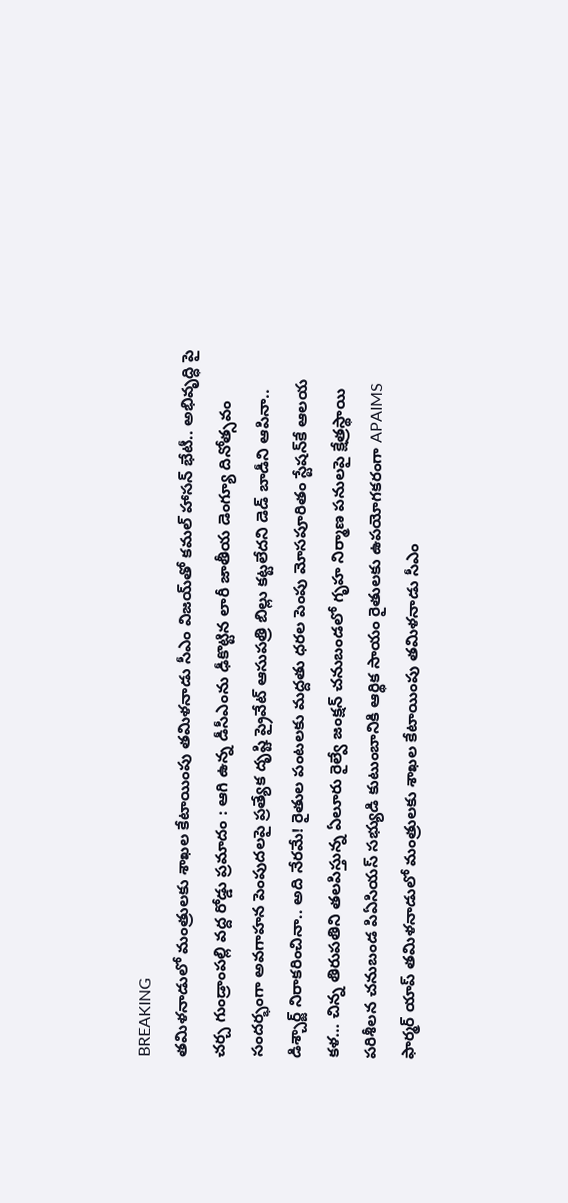BREAKING
తమిళనాడులో మంత్రులకు శాఖల కేటాయింపు తమిళనాడు సీఎం విజయ్‌తో కమల్ హాసన్ భేటీ.. అభివృద్ధి పై చర్చ గుండ్రాంపల్లి వద్ద రోడ్డు ప్రమాదం : ఆగి ఉన్న డీసీఎంను ఢీకొట్టిన లారీ జాతీయ డెంగ్యూ దినోత్సవం సందర్భంగా అవగాహన పెంపుదలపై ప్రత్యేక దృష్టి ప్రైవేట్ ఆసుపత్రి బిల్లు కట్టలేదని డెడ్ బాడీని ఆపినా.. డిశ్చార్జ్ నిరాకరించినా.. అది నేరమే! రైతుల పంటలకు మద్దతు ధరల పెంపు మోసపూరితం స్టేషన్‌కే ఆలయ కళ… చిన్న తిరుపతిని తలపిస్తున్న ఏలూరు రైల్వే జంక్షన్ చనుబండలో గృహ నిర్మాణ పనులపై క్షేత్రస్థాయి పరిశీలన చనుబండ పిఏసియస్ సభ్యుడి కుటుంబానికి ఆర్థిక సాయం రైతులకు ఉపయోగకరంగా APAIMS ఫార్మర్ యాప్ తమిళనాడులో మంత్రులకు శాఖల కేటాయింపు తమిళనాడు సీఎం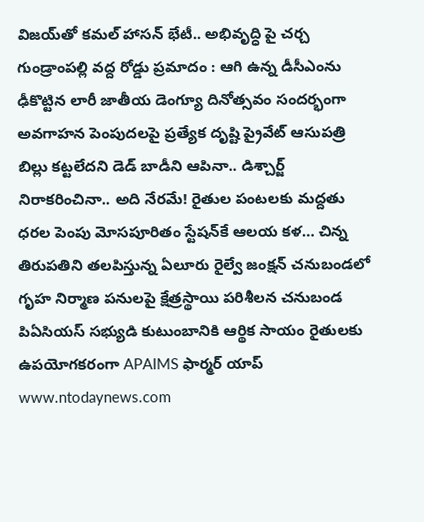విజయ్‌తో కమల్ హాసన్ భేటీ.. అభివృద్ధి పై చర్చ గుండ్రాంపల్లి వద్ద రోడ్డు ప్రమాదం : ఆగి ఉన్న డీసీఎంను ఢీకొట్టిన లారీ జాతీయ డెంగ్యూ దినోత్సవం సందర్భంగా అవగాహన పెంపుదలపై ప్రత్యేక దృష్టి ప్రైవేట్ ఆసుపత్రి బిల్లు కట్టలేదని డెడ్ బాడీని ఆపినా.. డిశ్చార్జ్ నిరాకరించినా.. అది నేరమే! రైతుల పంటలకు మద్దతు ధరల పెంపు మోసపూరితం స్టేషన్‌కే ఆలయ కళ… చిన్న తిరుపతిని తలపిస్తున్న ఏలూరు రైల్వే జంక్షన్ చనుబండలో గృహ నిర్మాణ పనులపై క్షేత్రస్థాయి పరిశీలన చనుబండ పిఏసియస్ సభ్యుడి కుటుంబానికి ఆర్థిక సాయం రైతులకు ఉపయోగకరంగా APAIMS ఫార్మర్ యాప్
www.ntodaynews.com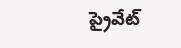ప్రైవేట్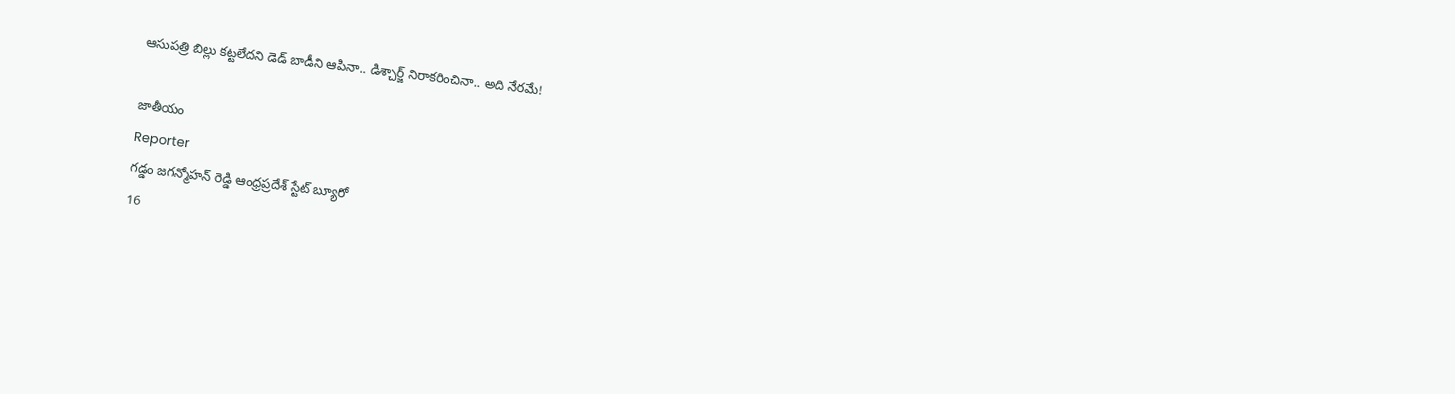ఆసుపత్రి బిల్లు కట్టలేదని డెడ్ బాడీని ఆపినా.. డిశ్చార్జ్ నిరాకరించినా.. అది నేరమే!

జాతీయం
Reporter
గడ్డం జగన్మోహన్ రెడ్డి ఆంధ్రప్రదేశ్ స్టేట్ బ్యూరో
16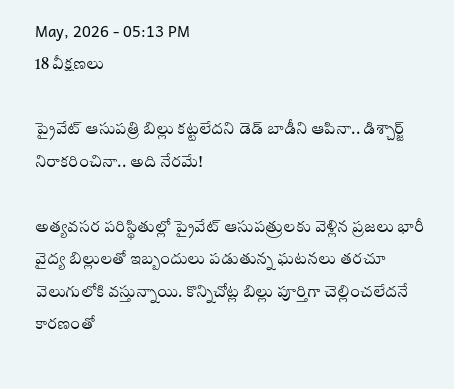May, 2026 - 05:13 PM
18 వీక్షణలు

ప్రైవేట్ ఆసుపత్రి బిల్లు కట్టలేదని డెడ్ బాడీని ఆపినా.. డిశ్చార్జ్ నిరాకరించినా.. అది నేరమే!

అత్యవసర పరిస్థితుల్లో ప్రైవేట్ ఆసుపత్రులకు వెళ్లిన ప్రజలు భారీ వైద్య బిల్లులతో ఇబ్బందులు పడుతున్న ఘటనలు తరచూ వెలుగులోకి వస్తున్నాయి. కొన్నిచోట్ల బిల్లు పూర్తిగా చెల్లించలేదనే కారణంతో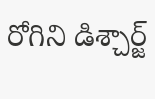రోగిని డిశ్చార్జ్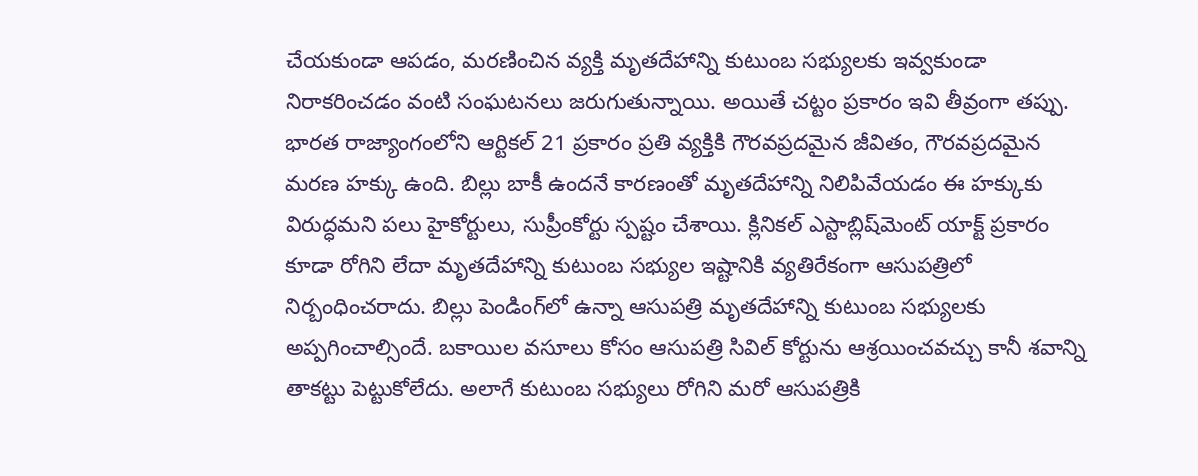చేయకుండా ఆపడం, మరణించిన వ్యక్తి మృతదేహాన్ని కుటుంబ సభ్యులకు ఇవ్వకుండా నిరాకరించడం వంటి సంఘటనలు జరుగుతున్నాయి. అయితే చట్టం ప్రకారం ఇవి తీవ్రంగా తప్పు. భారత రాజ్యాంగంలోని ఆర్టికల్ 21 ప్రకారం ప్రతి వ్యక్తికి గౌరవప్రదమైన జీవితం, గౌరవప్రదమైన మరణ హక్కు ఉంది. బిల్లు బాకీ ఉందనే కారణంతో మృతదేహాన్ని నిలిపివేయడం ఈ హక్కుకు విరుద్ధమని పలు హైకోర్టులు, సుప్రీంకోర్టు స్పష్టం చేశాయి. క్లినికల్ ఎస్టాబ్లిష్‌మెంట్ యాక్ట్ ప్రకారం కూడా రోగిని లేదా మృతదేహాన్ని కుటుంబ సభ్యుల ఇష్టానికి వ్యతిరేకంగా ఆసుపత్రిలో నిర్బంధించరాదు. బిల్లు పెండింగ్‌లో ఉన్నా ఆసుపత్రి మృతదేహాన్ని కుటుంబ సభ్యులకు అప్పగించాల్సిందే. బకాయిల వసూలు కోసం ఆసుపత్రి సివిల్ కోర్టును ఆశ్రయించవచ్చు కానీ శవాన్ని తాకట్టు పెట్టుకోలేదు. అలాగే కుటుంబ సభ్యులు రోగిని మరో ఆసుపత్రికి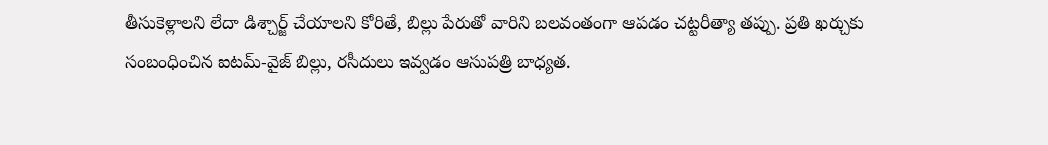తీసుకెళ్లాలని లేదా డిశ్చార్జ్ చేయాలని కోరితే, బిల్లు పేరుతో వారిని బలవంతంగా ఆపడం చట్టరీత్యా తప్పు. ప్రతి ఖర్చుకు సంబంధించిన ఐటమ్-వైజ్ బిల్లు, రసీదులు ఇవ్వడం ఆసుపత్రి బాధ్యత.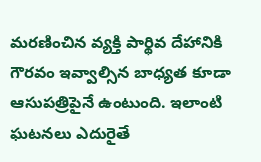మరణించిన వ్యక్తి పార్థివ దేహానికి గౌరవం ఇవ్వాల్సిన బాధ్యత కూడా ఆసుపత్రిపైనే ఉంటుంది. ఇలాంటి ఘటనలు ఎదురైతే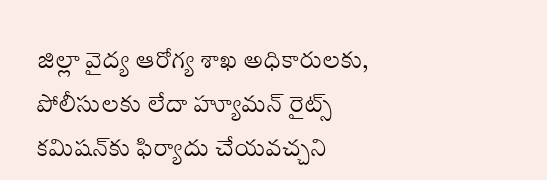జిల్లా వైద్య ఆరోగ్య శాఖ అధికారులకు, పోలీసులకు లేదా హ్యూమన్ రైట్స్ కమిషన్‌కు ఫిర్యాదు చేయవచ్చని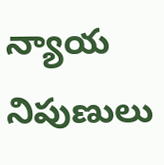న్యాయ నిపుణులు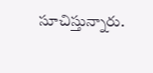సూచిస్తున్నారు.